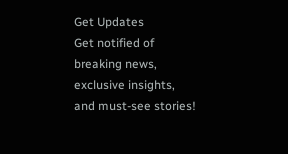Get Updates
Get notified of breaking news, exclusive insights, and must-see stories!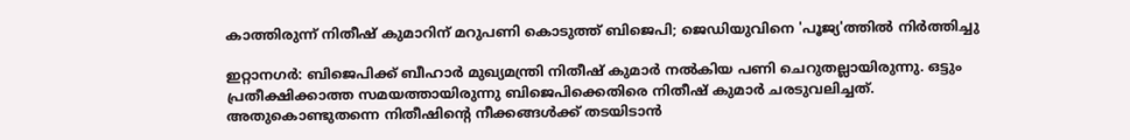കാത്തിരുന്ന് നിതീഷ് കുമാറിന് മറുപണി കൊടുത്ത് ബിജെപി; ജെഡിയുവിനെ 'പൂജ്യ'ത്തില്‍ നിര്‍ത്തിച്ചു

ഇറ്റാനഗര്‍: ബിജെപിക്ക് ബീഹാര്‍ മുഖ്യമന്ത്രി നിതീഷ് കുമാര്‍ നല്‍കിയ പണി ചെറുതല്ലായിരുന്നു. ഒട്ടും പ്രതീക്ഷിക്കാത്ത സമയത്തായിരുന്നു ബിജെപിക്കെതിരെ നിതീഷ് കുമാര്‍ ചരടുവലിച്ചത്. അതുകൊണ്ടുതന്നെ നിതീഷിന്റെ നീക്കങ്ങള്‍ക്ക് തടയിടാന്‍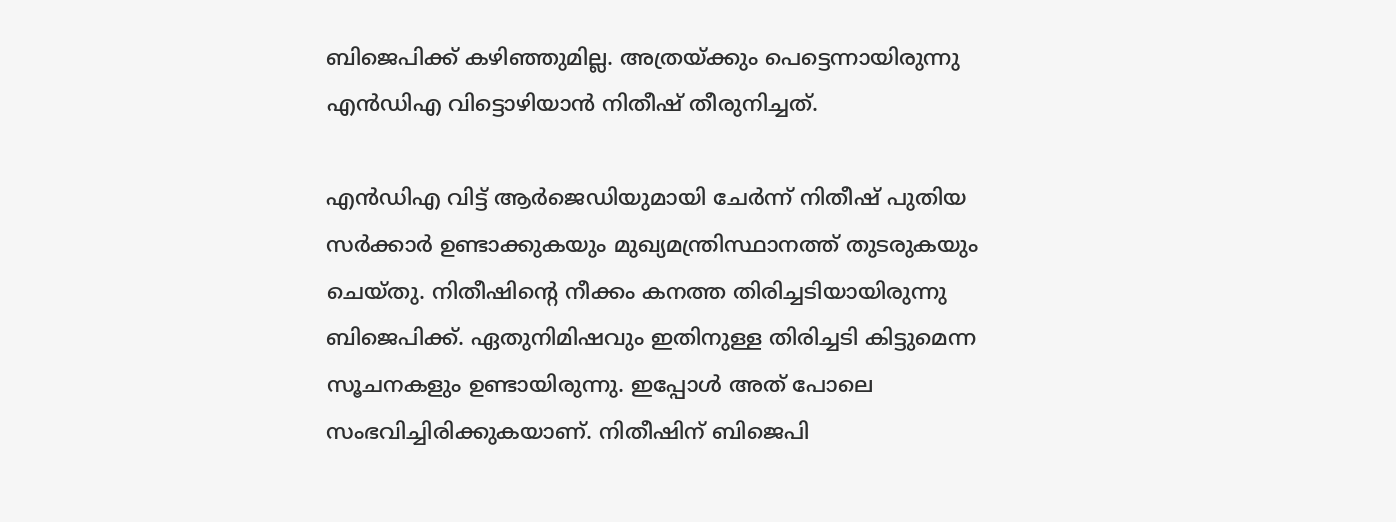ബിജെപിക്ക് കഴിഞ്ഞുമില്ല. അത്രയ്ക്കും പെട്ടെന്നായിരുന്നു എന്‍ഡിഎ വിട്ടൊഴിയാന്‍ നിതീഷ് തീരുനിച്ചത്.

എന്‍ഡിഎ വിട്ട് ആര്‍ജെഡിയുമായി ചേര്‍ന്ന് നിതീഷ് പുതിയ സര്‍ക്കാര്‍ ഉണ്ടാക്കുകയും മുഖ്യമന്ത്രിസ്ഥാനത്ത് തുടരുകയും ചെയ്തു. നിതീഷിന്റെ നീക്കം കനത്ത തിരിച്ചടിയായിരുന്നു ബിജെപിക്ക്. ഏതുനിമിഷവും ഇതിനുള്ള തിരിച്ചടി കിട്ടുമെന്ന സൂചനകളും ഉണ്ടായിരുന്നു. ഇപ്പോള്‍ അത് പോലെ സംഭവിച്ചിരിക്കുകയാണ്. നിതീഷിന് ബിജെപി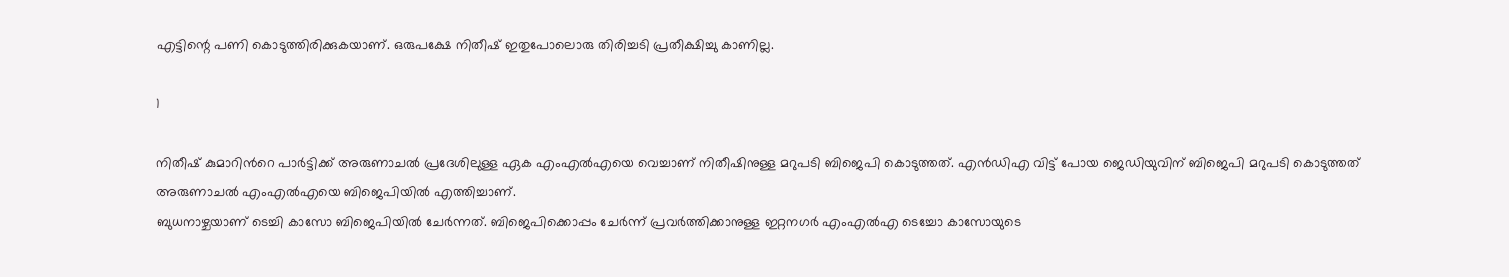എട്ടിന്റെ പണി കൊടുത്തിരിക്കുകയാണ്. ഒരുപക്ഷേ നിതീഷ് ഇതുപോലൊരു തിരിച്ചടി പ്രതീക്ഷിച്ചു കാണില്ല.

1

നിതീഷ് കുമാറിന്‍റെ പാര്‍ട്ടിക്ക് അരുണാചല്‍ പ്രദേശിലുള്ള ഏക എംഎല്‍എയെ വെച്ചാണ് നിതീഷിനുള്ള മറുപടി ബിജെപി കൊടുത്തത്. എൻഡിഎ വിട്ട് പോയ ജെഡിയുവിന് ബിജെപി മറുപടി കൊടുത്തത് അരുണാചൽ എംഎൽഎയെ ബിജെപിയിൽ എത്തിച്ചാണ്.
ബുധനാഴ്ചയാണ് ടെച്ചി കാസോ ബിജെപിയില്‍ ചേര്‍ന്നത്. ബിജെപിക്കൊപ്പം ചേര്‍ന്ന് പ്രവര്‍ത്തിക്കാനുള്ള ഇറ്റനഗര്‍ എംഎല്‍എ ടെച്ചോ കാസോയുടെ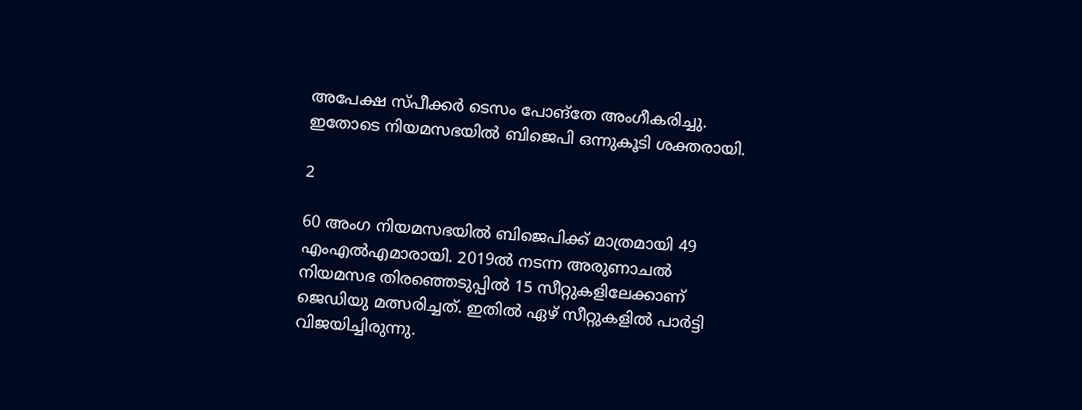അപേക്ഷ സ്പീക്കര്‍ ടെസം പോങ്തേ അംഗീകരിച്ചു. ഇതോടെ നിയമസഭയിൽ ബിജെപി ഒന്നുകൂടി ശക്തരായി.

2

60 അംഗ നിയമസഭയില്‍ ബിജെപിക്ക് മാത്രമായി 49 എംഎല്‍എമാരായി. 2019ല്‍ നടന്ന അരുണാചല്‍ നിയമസഭ തിരഞ്ഞെടുപ്പില്‍ 15 സീറ്റുകളിലേക്കാണ് ജെഡിയു മത്സരിച്ചത്. ഇതില്‍ ഏഴ് സീറ്റുകളില്‍ പാർട്ടി വിജയിച്ചിരുന്നു.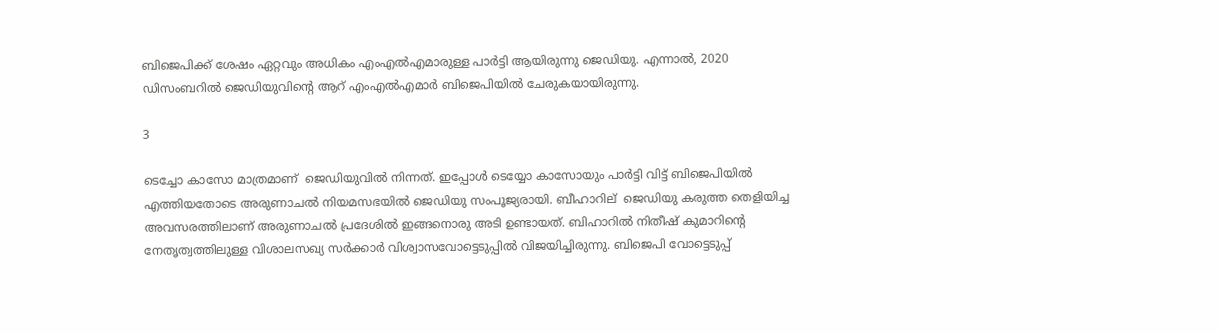ബിജെപിക്ക് ശേഷം ഏറ്റവും അധികം എംഎല്‍എമാരുള്ള പാര്‍ട്ടി ആയിരുന്നു ജെഡിയു. എന്നാല്‍, 2020 ഡിസംബറില്‍ ജെഡിയുവിന്‍റെ ആറ് എംഎല്‍എമാര്‍ ബിജെപിയില്‍ ചേരുകയായിരുന്നു.

3

ടെച്ചോ കാസോ മാത്രമാണ് ‍ ജെഡിയുവിൽ നിന്നത്. ഇപ്പോൾ ടെയ്യോ കാസോയും പാർട്ടി വിട്ട് ബിജെപിയില്‍ എത്തിയതോടെ അരുണാചല്‍ നിയമസഭയില്‍ ജെഡിയു സംപൂജ്യരായി. ബീഹാറില്‌ ‍ ജെഡിയു കരുത്ത തെളിയിച്ച അവസരത്തിലാണ് അരുണാചൽ പ്രദേശിൽ ഇങ്ങനൊരു അടി ഉണ്ടായത്. ബിഹാറിൽ നിതീഷ് കുമാറിന്റെ നേതൃത്വത്തിലുള്ള വിശാലസഖ്യ സർക്കാർ വിശ്വാസവോട്ടെടുപ്പിൽ വിജയിച്ചിരുന്നു. ബിജെപി വോട്ടെടുപ്പ്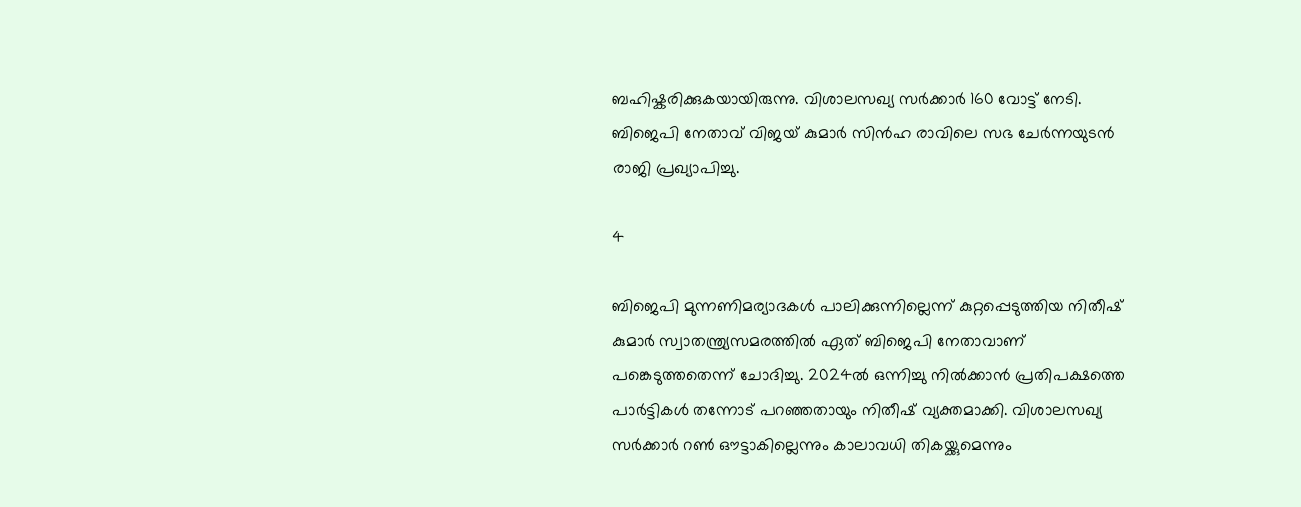ബഹിഷ്കരിക്കുകയായിരുന്നു. വിശാലസഖ്യ സർക്കാർ 160 വോട്ട് നേടി. ബിജെപി നേതാവ് വിജയ് കുമാർ സിൻഹ രാവിലെ സഭ ചേർന്നയുടൻ രാജി പ്രഖ്യാപിച്ചു.

4

ബിജെപി മുന്നണിമര്യാദകൾ പാലിക്കുന്നില്ലെന്ന് കുറ്റപ്പെടുത്തിയ നിതീഷ് കുമാർ സ്വാതന്ത്ര്യസമരത്തിൽ ഏത് ബിജെപി നേതാവാണ് പങ്കെടുത്തതെന്ന് ചോദിച്ചു. 2024ൽ ഒന്നിച്ചു നിൽക്കാൻ പ്രതിപക്ഷത്തെ പാർട്ടികൾ തന്നോട് പറഞ്ഞതായും നിതീഷ് വ്യക്തമാക്കി. വിശാലസഖ്യ സർക്കാർ റൺ ഔട്ടാകില്ലെന്നും കാലാവധി തികയ്ക്കുമെന്നും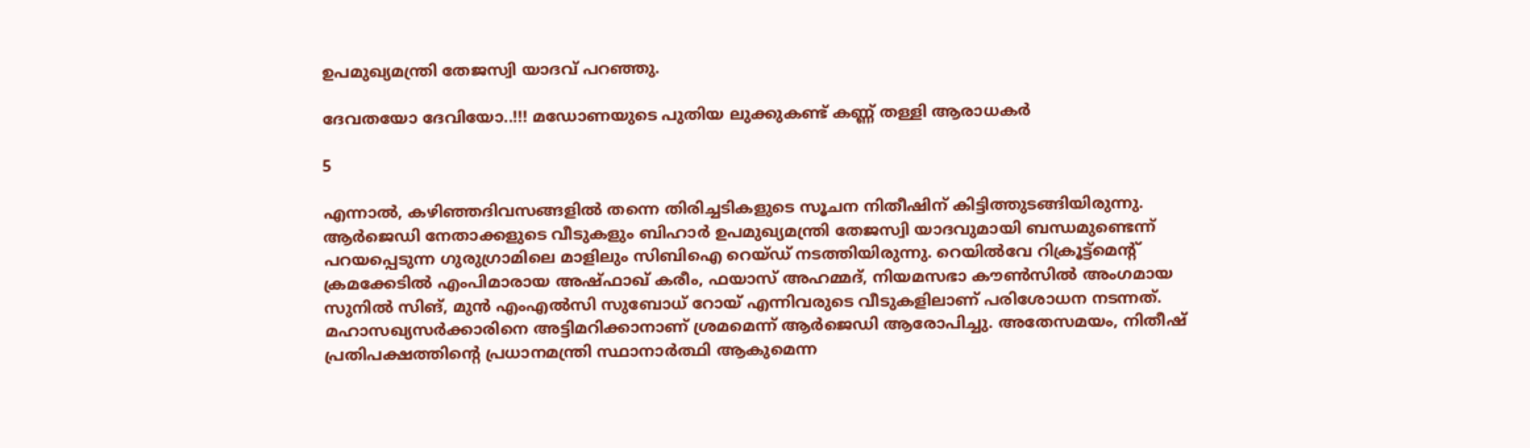ഉപമുഖ്യമന്ത്രി തേജസ്വി യാദവ് പറഞ്ഞു.

ദേവതയോ ദേവിയോ..!!! മഡോണയുടെ പുതിയ ലുക്കുകണ്ട് കണ്ണ് തള്ളി ആരാധകര്‍

5

എന്നാൽ, കഴിഞ്ഞദിവസങ്ങളിൽ തന്നെ തിരിച്ചടികളുടെ സൂചന നിതീഷിന് കിട്ടിത്തുടങ്ങിയിരുന്നു. ആര്‍ജെഡി നേതാക്കളുടെ വീടുകളും ബിഹാര്‍ ഉപമുഖ്യമന്ത്രി തേജസ്വി യാദവുമായി ബന്ധമുണ്ടെന്ന് പറയപ്പെടുന്ന ഗുരുഗ്രാമിലെ മാളിലും സിബിഐ റെയ്ഡ് നടത്തിയിരുന്നു. റെയില്‍വേ റിക്രൂട്ട്മെന്‍റ് ക്രമക്കേടില്‍ എംപിമാരായ അഷ്ഫാഖ് കരീം, ഫയാസ് അഹമ്മദ്, നിയമസഭാ കൗണ്‍സില്‍ അംഗമായ സുനില്‍ സിങ്, മുന്‍ എംഎല്‍സി സുബോധ് റോയ് എന്നിവരുടെ വീടുകളിലാണ് പരിശോധന നടന്നത്. മഹാസഖ്യസര്‍ക്കാരിനെ അട്ടിമറിക്കാനാണ് ശ്രമമെന്ന് ആര്‍ജെഡി ആരോപിച്ചു. അതേസമയം, നിതീഷ് പ്രതിപക്ഷത്തിന്റെ പ്രധാനമന്ത്രി സ്ഥാനാർത്ഥി ആകുമെന്ന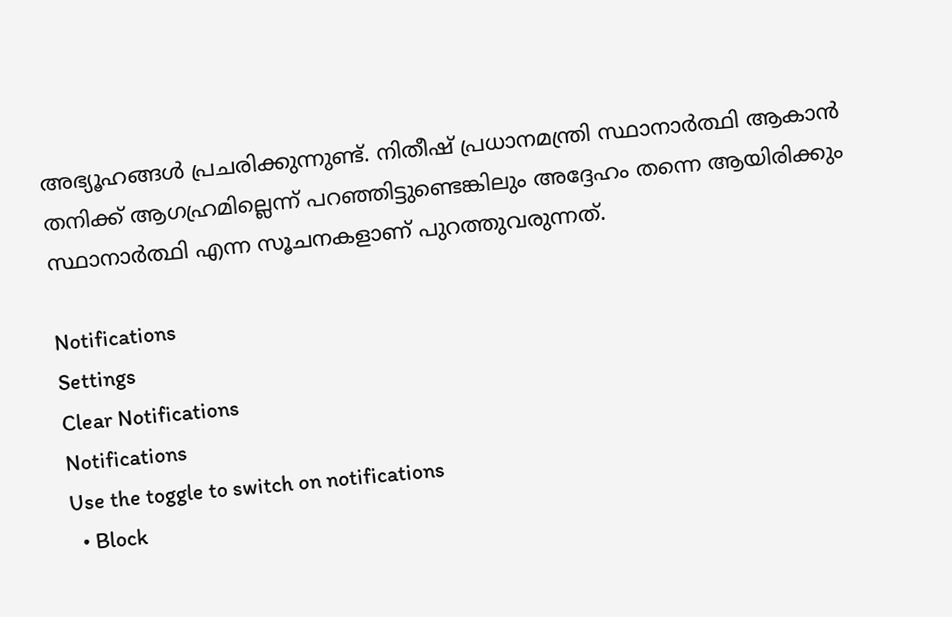അഭ്യൂഹങ്ങൾ പ്രചരിക്കുന്നുണ്ട്. നിതീഷ് പ്രധാനമന്ത്രി സ്ഥാനാർത്ഥി ആകാൻ തനിക്ക് ആഗഹ്രമില്ലെന്ന് പറഞ്ഞിട്ടുണ്ടെങ്കിലും അദ്ദേഹം തന്നെ ആയിരിക്കും സ്ഥാനാർത്ഥി എന്ന സൂചനകളാണ് പുറത്തുവരുന്നത്.

Notifications
Settings
Clear Notifications
Notifications
Use the toggle to switch on notifications
  • Block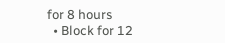for 8 hours
  • Block for 12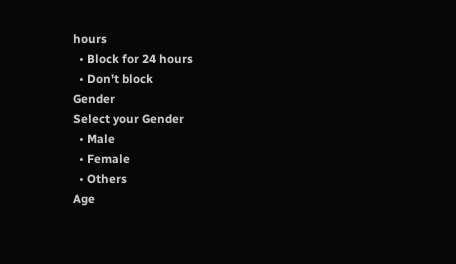hours
  • Block for 24 hours
  • Don't block
Gender
Select your Gender
  • Male
  • Female
  • Others
Age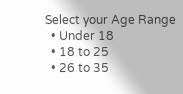Select your Age Range
  • Under 18
  • 18 to 25
  • 26 to 35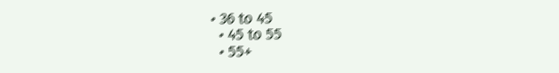• 36 to 45
  • 45 to 55
  • 55+